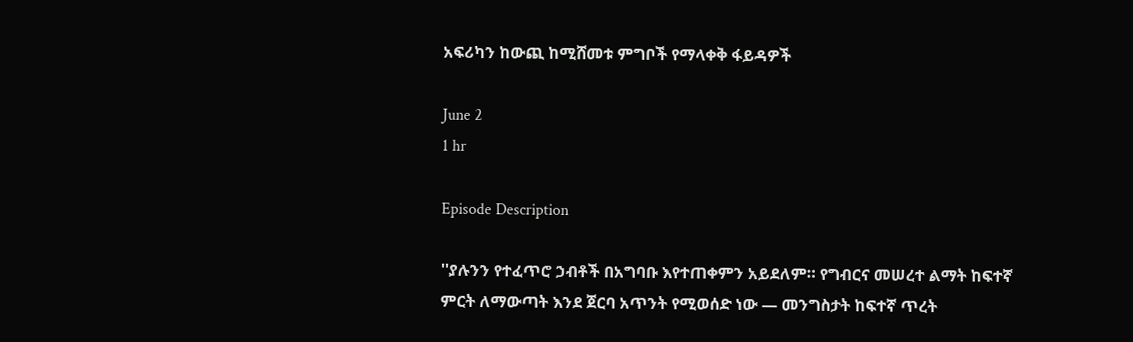አፍሪካን ከውጪ ከሚሸመቱ ምግቦች የማላቀቅ ፋይዳዎች

June 2
1 hr

Episode Description

''ያሉንን የተፈጥሮ ኃብቶች በአግባቡ እየተጠቀምን አይደለም። የግብርና መሠረተ ልማት ከፍተኛ ምርት ለማውጣት እንደ ጀርባ አጥንት የሚወሰድ ነው — መንግስታት ከፍተኛ ጥረት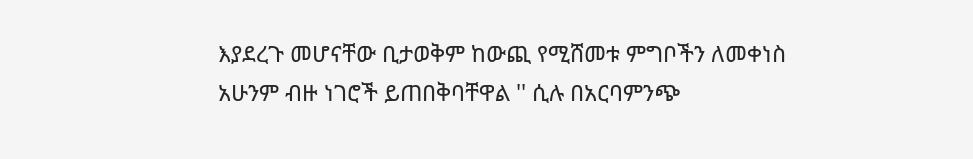እያደረጉ መሆናቸው ቢታወቅም ከውጪ የሚሸመቱ ምግቦችን ለመቀነስ አሁንም ብዙ ነገሮች ይጠበቅባቸዋል '' ሲሉ በአርባምንጭ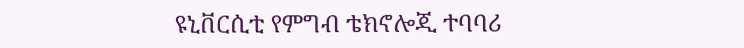ዩኒቨርሲቲ የምግብ ቴክኖሎጂ ተባባሪ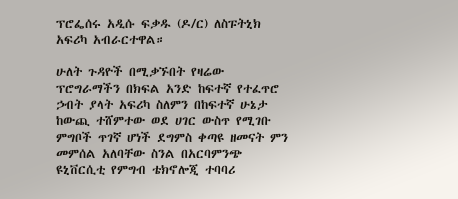ፕሮፌሰሩ አዲሱ ፍቃዱ (ዶ/ር) ለስፑትኒክ አፍሪካ አብራርተዋል።

ሁለት ጉዳዮች በሚቃኙበት የዛሬው ፕሮግራማችን በክፍል አንድ ከፍተኛ የተፈጥሮ ኃብት ያላት አፍሪካ ስለምን በከፍተኛ ሁኔታ ከውጪ ተሸምተው ወደ ሀገር ውስጥ የሚገቡ ምግቦች ጥገኛ ሆነች ደግምስ ቀጣዩ ዘመናት ምን መምሰል አለባቸው ስንል በአርባምንጭ ዩኒቨርሲቲ የምግብ ቴክኖሎጂ ተባባሪ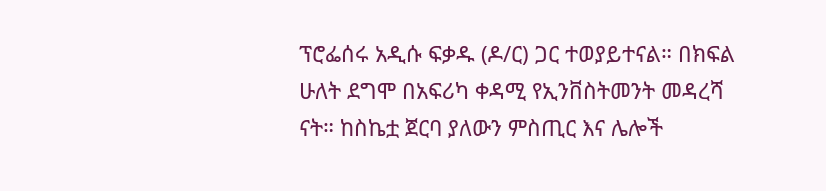ፕሮፌሰሩ አዲሱ ፍቃዱ (ዶ/ር) ጋር ተወያይተናል። በክፍል ሁለት ደግሞ በአፍሪካ ቀዳሚ የኢንቨስትመንት መዳረሻ ናት። ከስኬቷ ጀርባ ያለውን ምስጢር እና ሌሎች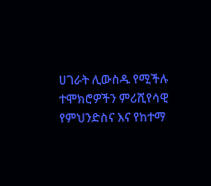ሀገራት ሊውስዱ የሚችሉ ተሞክሮዎችን ምሪሺየሳዊ የምህንድስና እና የከተማ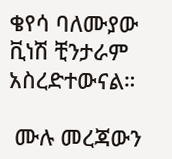ቄየሳ ባለሙያው ቪነሽ ቺንታራም አስረድተውናል።

 ሙሉ መረጃውን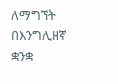ለማግኘት በእንግሊዘኛ ቋንቋ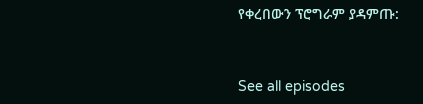የቀረበውን ፕሮግራም ያዳምጡ:


See all episodes